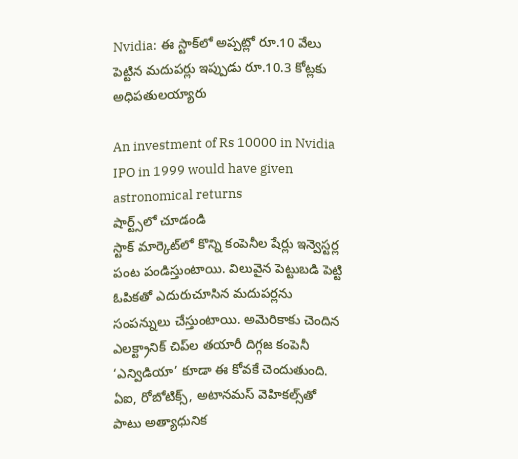Nvidia: ఈ స్టాక్‌లో అప్పట్లో రూ.10 వేలు పెట్టిన మదుపర్లు ఇప్పుడు రూ.10.3 కోట్లకు అధిపతులయ్యారు

An investment of Rs 10000 in Nvidia IPO in 1999 would have given astronomical returns
షార్ట్స్‌లో చూడండి
స్టాక్ మార్కెట్‌లో కొన్ని కంపెనీల షేర్లు ఇన్వెస్టర్ల పంట పండిస్తుంటాయి. విలువైన పెట్టుబడి పెట్టి ఓపికతో ఎదురుచూసిన మదుపర్లను సంపన్నులు చేస్తుంటాయి. అమెరికాకు చెందిన ఎలక్ట్రానిక్‌ చిప్‌ల తయారీ దిగ్గజ కంపెనీ ‘ఎన్విడియా’ కూడా ఈ కోవకే చెందుతుంది. ఏఐ, రోబోటిక్స్‌, అటానమస్‌ వెహికల్స్‌తో పాటు అత్యాధునిక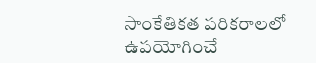సాంకేతికత పరికరాలలో ఉపయోగించే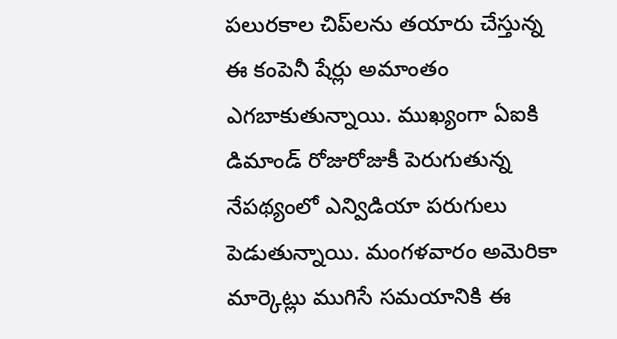పలురకాల చిప్‌లను తయారు చేస్తున్న ఈ కంపెనీ షేర్లు అమాంతం ఎగబాకుతున్నాయి. ముఖ్యంగా ఏఐకి డిమాండ్ రోజురోజుకీ పెరుగుతున్న నేపథ్యంలో ఎన్విడియా పరుగులు పెడుతున్నాయి. మంగళవారం అమెరికా మార్కెట్లు ముగిసే సమయానికి ఈ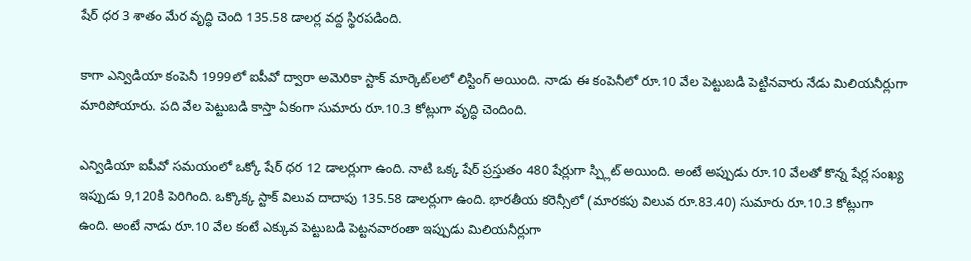షేర్ ధర 3 శాతం మేర వృద్ధి చెంది 135.58 డాలర్ల వద్ద స్థిరపడింది.

కాగా ఎన్విడియా కంపెనీ 1999లో ఐపీవో ద్వారా అమెరికా స్టాక్ మార్కెట్‌లలో లిస్టింగ్ అయింది. నాడు ఈ కంపెనీలో రూ.10 వేల పెట్టుబడి పెట్టినవారు నేడు మిలియనీర్లుగా మారిపోయారు. పది వేల పెట్టుబడి కాస్తా ఏకంగా సుమారు రూ.10.3 కోట్లుగా వృద్ధి చెందింది.

ఎన్విడియా ఐపీవో సమయంలో ఒక్కో షేర్ ధర 12 డాలర్లుగా ఉంది. నాటి ఒక్క షేర్ ప్రస్తుతం 480 షేర్లుగా స్ప్లిట్ అయింది. అంటే అప్పుడు రూ.10 వేలతో కొన్న షేర్ల సంఖ్య ఇప్పుడు 9,120కి పెరిగింది. ఒక్కొక్క స్టాక్ విలువ దాదాపు 135.58 డాలర్లుగా ఉంది. భారతీయ కరెన్సీలో (మారకపు విలువ రూ.83.40) సుమారు రూ.10.3 కోట్లుగా ఉంది. అంటే నాడు రూ.10 వేల కంటే ఎక్కువ పెట్టుబడి పెట్టనవారంతా ఇప్పుడు మిలియనీర్లుగా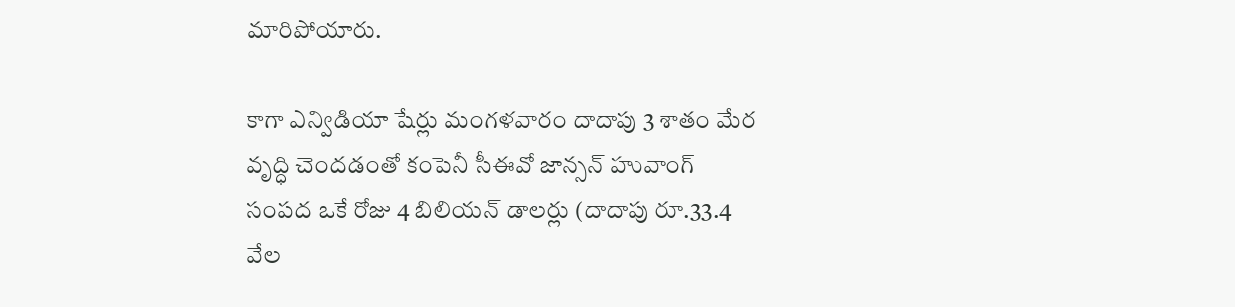మారిపోయారు.

కాగా ఎన్విడియా షేర్లు మంగళవారం దాదాపు 3 శాతం మేర వృద్ధి చెందడంతో కంపెనీ సీఈవో జాన్సన్ హువాంగ్ సంపద ఒకే రోజు 4 బిలియన్‌ డాలర్లు (దాదాపు రూ.33.4 వేల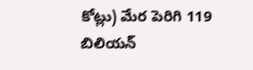కోట్లు) మేర పెరిగి 119 బిలియన్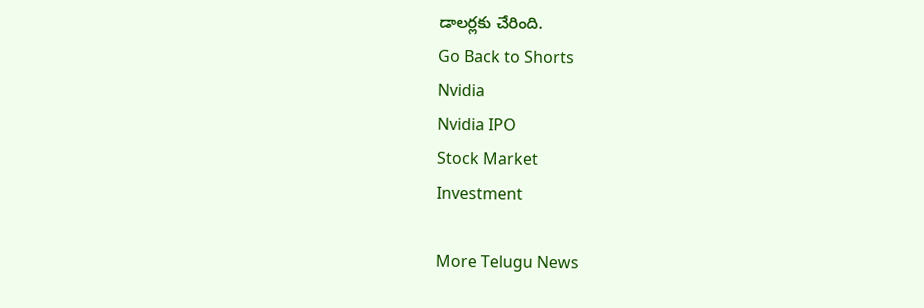డాలర్లకు చేరింది.
Go Back to Shorts
Nvidia
Nvidia IPO
Stock Market
Investment

More Telugu News